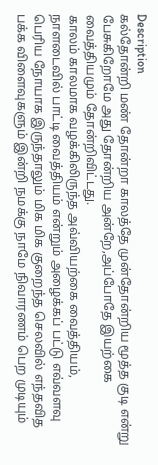Description
கல்தோன்றி மண் தோன்றா காலத்தே முன்தோன்றிய மூத்த குடி என்று பேசுகிறோமே அது தோன்றிய அன்றே,அப்போதே இயற்கை வைத்தியமும் தோன்றிவிட்டது.
காலம் காலமாக வழக்கிலிருந்த அவ்வியற்கை வைத்தியம், நாளடைவில் பாட்டி வைத்தியம் என்றும் அழைக்கப் பட்டு எவ்வளவு பெரிய நோயாக இருந்தாலும் மிக மிக குறைந்த செலவில் எந்தவித பக்க விளைவுகளும் இன்றி நமக்கு நாமே நிவாரணம் பெற முடியும்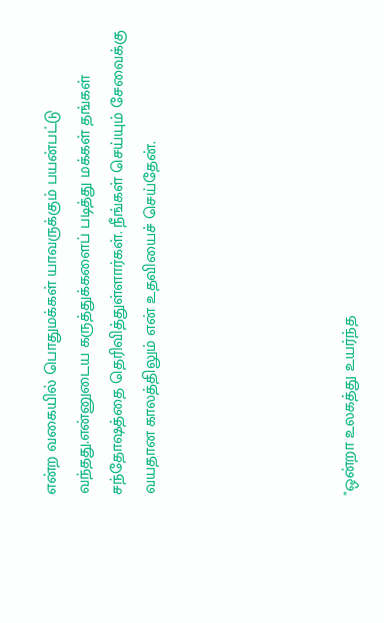என்ற வகையில் பொதுமக்கள் யாவருக்கும் பயன்பட்டு வந்தது.என்னுடைய கருத்துக்களைப் படித்து மக்கள் தங்கள் சந்தோஷத்தை தெரிவித்துள்ளார்கள். நீங்கள் செய்யும் சேவைக்கு வயதான காலத்திலும் என் உதவியைச் செய்தேன்.





"ஒன்றா உலகத்து உயர்ந்த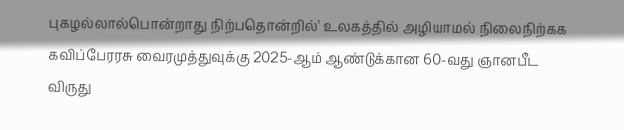புகழல்லால்பொன்றாது நிற்பதொன்றில்' உலகத்தில் அழியாமல் நிலைநிற்கக
கவிப்பேரரசு வைரமுத்துவுக்கு 2025-ஆம் ஆண்டுக்கான 60-வது ஞானபீட விருது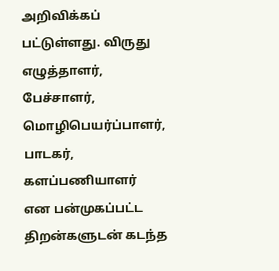அறிவிக்கப் பட்டுள்ளது. விருது
எழுத்தாளர், பேச்சாளர், மொழிபெயர்ப்பாளர், பாடகர், களப்பணியாளர் என பன்முகப்பட்ட திறன்களுடன் கடந்த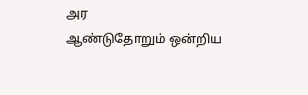அர
ஆண்டுதோறும் ஒன்றிய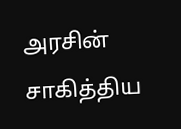அரசின் சாகித்திய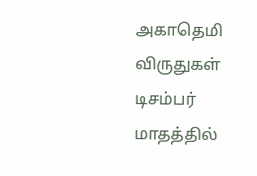அகாதெமி விருதுகள் டிசம்பர் மாதத்தில்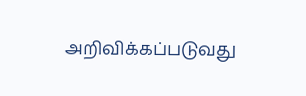அறிவிக்கப்படுவது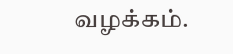வழக்கம்.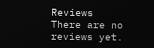Reviews
There are no reviews yet.